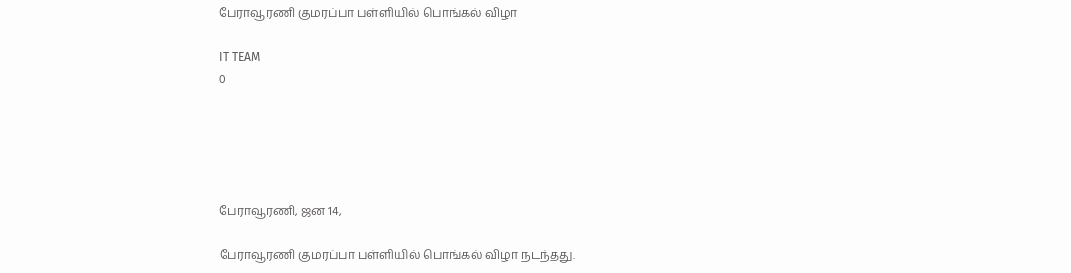பேராவூரணி குமரப்பா பள்ளியில் பொங்கல் விழா

IT TEAM
0





பேராவூரணி, ஜன 14,

பேராவூரணி குமரப்பா பள்ளியில் பொங்கல் விழா நடந்தது.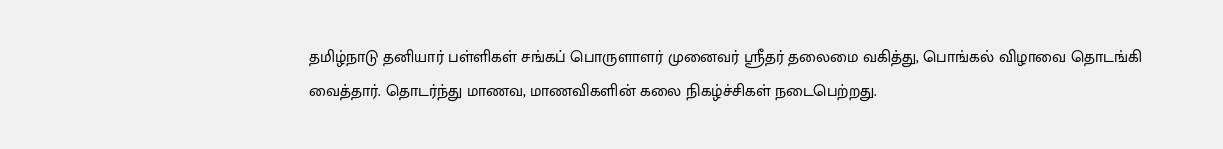தமிழ்நாடு தனியார் பள்ளிகள் சங்கப் பொருளாளர் முனைவர் ஸ்ரீதர் தலைமை வகித்து, பொங்கல் விழாவை தொடங்கி வைத்தார். தொடர்ந்து மாணவ, மாணவிகளின் கலை நிகழ்ச்சிகள் நடைபெற்றது.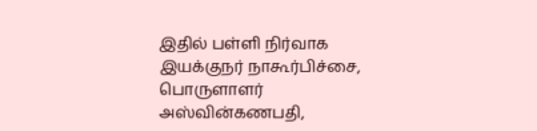இதில் பள்ளி நிர்வாக இயக்குநர் நாகூர்பிச்சை, பொருளாளர் அஸ்வின்கணபதி,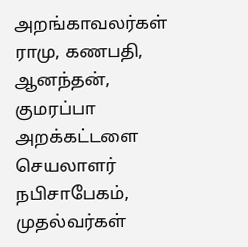அறங்காவலர்கள் ராமு, கணபதி, ஆனந்தன், குமரப்பா அறக்கட்டளை செயலாளர் நபிசாபேகம், முதல்வர்கள்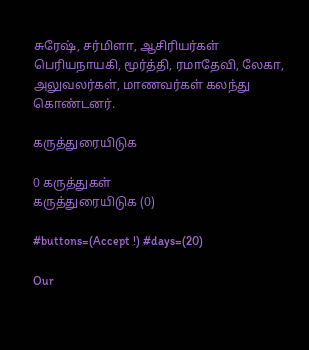சுரேஷ், சர்மிளா, ஆசிரியர்கள் பெரியநாயகி, மூர்த்தி, ரமாதேவி, லேகா, அலுவலர்கள், மாணவர்கள் கலந்து கொண்டனர்.

கருத்துரையிடுக

0 கருத்துகள்
கருத்துரையிடுக (0)

#buttons=(Accept !) #days=(20)

Our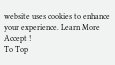website uses cookies to enhance your experience. Learn More
Accept !
To Top